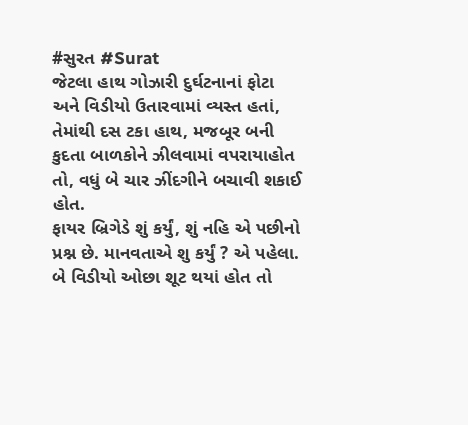#સુરત #Surat
જેટલા હાથ ગોઝારી દુર્ઘટનાનાં ફોટા
અને વિડીયો ઉતારવામાં વ્યસ્ત હતાં,
તેમાંથી દસ ટકા હાથ, મજબૂર બની
કુદતા બાળકોને ઝીલવામાં વપરાયાહોત
તો, વધું બે ચાર ઝીંદગીને બચાવી શકાઈ હોત.
ફાયર બ્રિગેડે શું કર્યું, શું નહિ એ પછીનો
પ્રશ્ન છે. માનવતાએ શુ કર્યું ? એ પહેલા.
બે વિડીયો ઓછા શૂટ થયાં હોત તો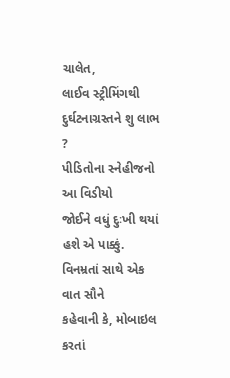ચાલેત,
લાઈવ સ્ટ્રીમિંગથી દુર્ઘટનાગ્રસ્તને શુ લાભ ?
પીડિતોના સ્નેહીજનો આ વિડીયો
જોઈને વધું દુઃખી થયાં હશે એ પાક્કું.
વિનમ્રતાં સાથે એક વાત સૌને
કહેવાની કે, મોબાઇલ કરતાં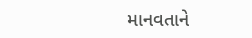માનવતાને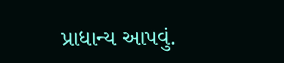પ્રાધાન્ય આપવું.